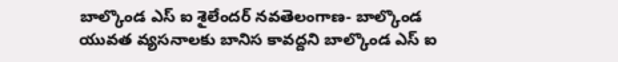బాల్కొండ ఎస్ ఐ శైలేందర్ నవతెలంగాణ- బాల్కొండ యువత వ్యసనాలకు బానిస కావద్దని బాల్కొండ ఎస్ ఐ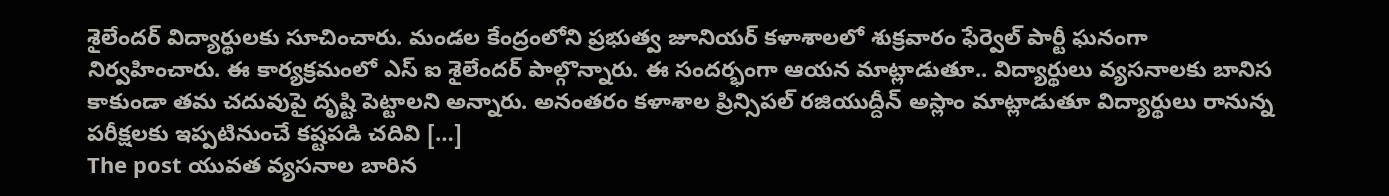శైలేందర్ విద్యార్థులకు సూచించారు. మండల కేంద్రంలోని ప్రభుత్వ జూనియర్ కళాశాలలో శుక్రవారం ఫేర్వెల్ పార్టీ ఘనంగా నిర్వహించారు. ఈ కార్యక్రమంలో ఎస్ ఐ శైలేందర్ పాల్గొన్నారు. ఈ సందర్భంగా ఆయన మాట్లాడుతూ.. విద్యార్థులు వ్యసనాలకు బానిస కాకుండా తమ చదువుపై దృష్టి పెట్టాలని అన్నారు. అనంతరం కళాశాల ప్రిన్సిపల్ రజియుద్దీన్ అస్లాం మాట్లాడుతూ విద్యార్థులు రానున్న పరీక్షలకు ఇప్పటినుంచే కష్టపడి చదివి […]
The post యువత వ్యసనాల బారిన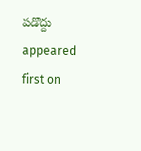పడొద్దు appeared first on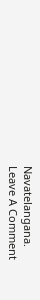Navatelangana.
Leave A Comment